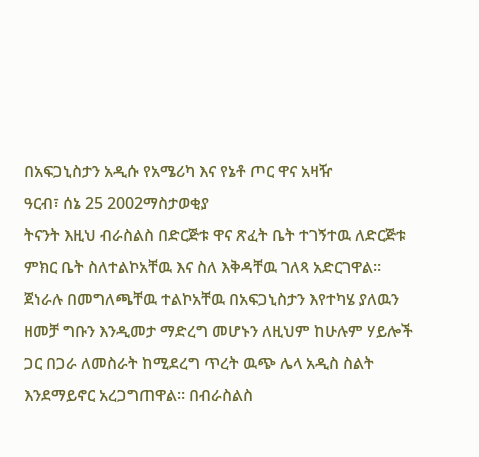በአፍጋኒስታን አዲሱ የአሜሪካ እና የኔቶ ጦር ዋና አዛዥ
ዓርብ፣ ሰኔ 25 2002ማስታወቂያ
ትናንት እዚህ ብራስልስ በድርጅቱ ዋና ጽፈት ቤት ተገኝተዉ ለድርጅቱ ምክር ቤት ስለተልኮአቸዉ እና ስለ እቅዳቸዉ ገለጻ አድርገዋል። ጀነራሉ በመግለጫቸዉ ተልኮአቸዉ በአፍጋኒስታን እየተካሄ ያለዉን ዘመቻ ግቡን እንዲመታ ማድረግ መሆኑን ለዚህም ከሁሉም ሃይሎች ጋር በጋራ ለመስራት ከሚደረግ ጥረት ዉጭ ሌላ አዲስ ስልት እንደማይኖር አረጋግጠዋል። በብራስልስ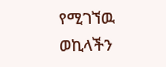የሚገኘዉ ወኪላችን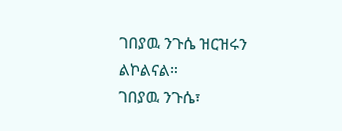ገበያዉ ንጉሴ ዝርዝሩን ልኮልናል።
ገበያዉ ንጉሴ፣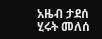አዜብ ታደሰ
ሂሩት መለሰ